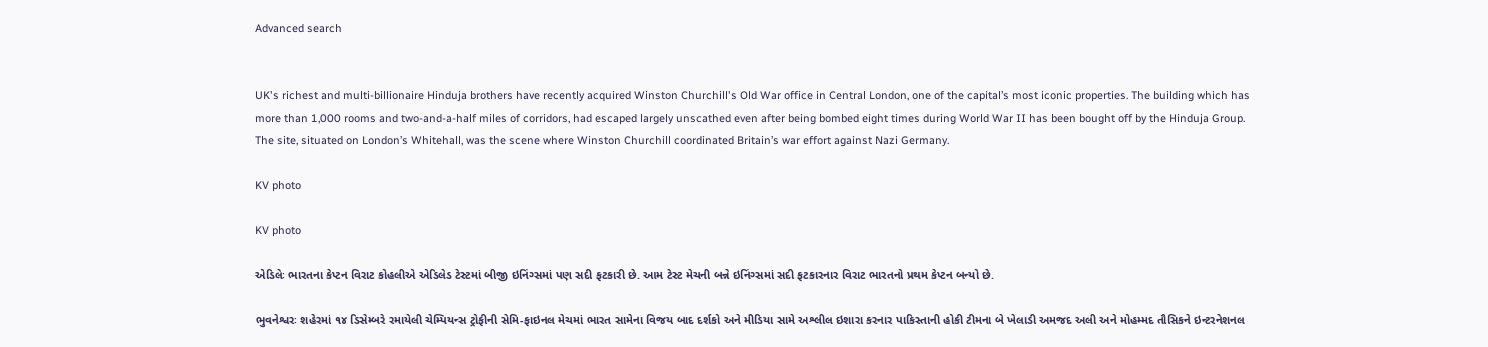Advanced search


UK's richest and multi-billionaire Hinduja brothers have recently acquired Winston Churchill's Old War office in Central London, one of the capital’s most iconic properties. The building which has more than 1,000 rooms and two-and-a-half miles of corridors, had escaped largely unscathed even after being bombed eight times during World War II has been bought off by the Hinduja Group. The site, situated on London’s Whitehall, was the scene where Winston Churchill coordinated Britain’s war effort against Nazi Germany.

KV photo

KV photo

એડિલેઃ ભારતના કેપ્ટન વિરાટ કોહલીએ એડિલેડ ટેસ્ટમાં બીજી ઇનિંગ્સમાં પણ સદી ફટકારી છે. આમ ટેસ્ટ મેચની બન્ને ઇનિંગ્સમાં સદી ફટકારનાર વિરાટ ભારતનો પ્રથમ કેપ્ટન બન્યો છે.

ભુવનેશ્વરઃ શહેરમાં ૧૪ ડિસેમ્બરે રમાયેલી ચેમ્પિયન્સ ટ્રોફીની સેમિ-ફાઇનલ મેચમાં ભારત સામેના વિજય બાદ દર્શકો અને મીડિયા સામે અશ્લીલ ઇશારા કરનાર પાકિસ્તાની હોકી ટીમના બે ખેલાડી અમજદ અલી અને મોહમ્મદ તૌસિકને ઇન્ટરનેશનલ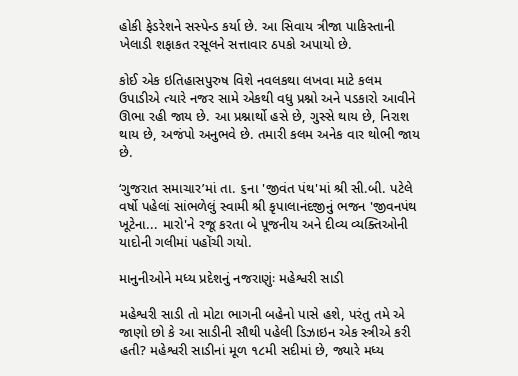હોકી ફેડરેશને સસ્પેન્ડ કર્યા છે. આ સિવાય ત્રીજા પાકિસ્તાની ખેલાડી શફાકત રસૂલને સત્તાવાર ઠપકો અપાયો છે.

કોઈ એક ઇતિહાસપુરુષ વિશે નવલકથા લખવા માટે કલમ ઉપાડીએ ત્યારે નજર સામે એકથી વધુ પ્રશ્નો અને પડકારો આવીને ઊભા રહી જાય છે. આ પ્રશ્નાર્થો હસે છે, ગુસ્સે થાય છે, નિરાશ થાય છે, અજંપો અનુભવે છે. તમારી કલમ અનેક વાર થોભી જાય છે.

‘ગુજરાત સમાચાર’માં તા. ૬ના 'જીવંત પંથ'માં શ્રી સી.બી. પટેલે વર્ષો પહેલાં સાંભળેલું સ્વામી શ્રી કૃપાલાનંદજીનું ભજન 'જીવનપંથ ખૂટેના... મારો'ને રજૂ કરતા બે પૂજનીય અને દીવ્ય વ્યક્તિઓની યાદોની ગલીમાં પહોંચી ગયો.

માનુનીઓને મધ્ય પ્રદેશનું નજરાણુંઃ મહેશ્વરી સાડી

મહેશ્વરી સાડી તો મોટા ભાગની બહેનો પાસે હશે, પરંતુ તમે એ જાણો છો કે આ સાડીની સૌથી પહેલી ડિઝાઇન એક સ્ત્રીએ કરી હતી? મહેશ્વરી સાડીનાં મૂળ ૧૮મી સદીમાં છે, જ્યારે મધ્ય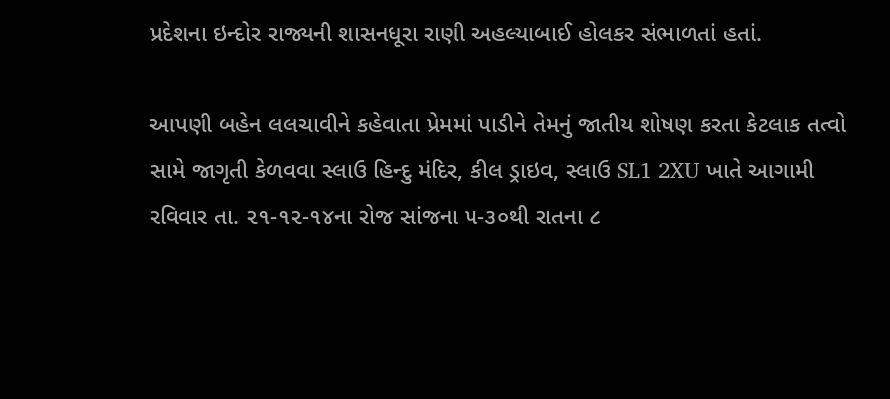પ્રદેશના ઇન્દોર રાજ્યની શાસનધૂરા રાણી અહલ્યાબાઈ હોલકર સંભાળતાં હતાં.

આપણી બહેન લલચાવીને કહેવાતા પ્રેમમાં પાડીને તેમનું જાતીય શોષણ કરતા કેટલાક તત્વો સામે જાગૃતી કેળવવા સ્લાઉ હિન્દુ મંદિર, કીલ ડ્રાઇવ, સ્લાઉ SL1 2XU ખાતે આગામી રવિવાર તા. ૨૧-૧૨-૧૪ના રોજ સાંજના ૫-૩૦થી રાતના ૮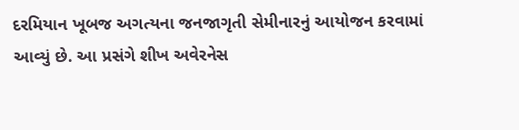દરમિયાન ખૂબજ અગત્યના જનજાગૃતી સેમીનારનું આયોજન કરવામાં આવ્યું છે. આ પ્રસંગે શીખ અવેરનેસ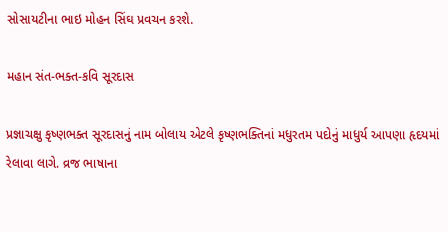સોસાયટીના ભાઇ મોહન સિંઘ પ્રવચન કરશે.

મહાન સંત-ભક્ત-કવિ સૂરદાસ

પ્રજ્ઞાચક્ષુ કૃષ્ણભક્ત સૂરદાસનું નામ બોલાય એટલે કૃષ્ણભક્તિનાં મધુરતમ પદોનું માધુર્ય આપણા હૃદયમાં રેલાવા લાગે. વ્રજ ભાષાના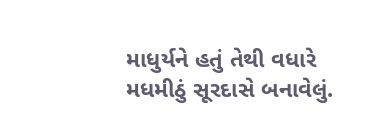માધુર્યને હતું તેથી વધારે મધમીઠું સૂરદાસે બનાવેલું.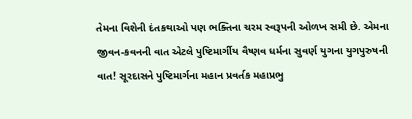તેમના વિશેની દંતકથાઓ પણ ભક્તિના ચરમ સ્વરૂપની ઓળખ સમી છે. એમના જીવન-કવનની વાત એટલે પુષ્ટિમાર્ગીય વૈષ્ણવ ધર્મના સુવર્ણ યુગના યુગપુરુષની વાત! સૂરદાસને પુષ્ટિમાર્ગના મહાન પ્રવર્તક મહાપ્રભુ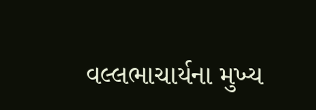વલ્લભાચાર્યના મુખ્ય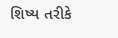શિષ્ય તરીકે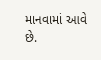માનવામાં આવે છે.